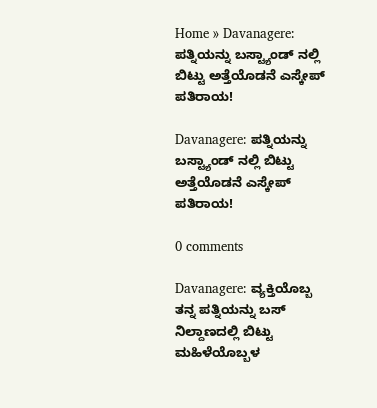Home » Davanagere: ಪತ್ನಿಯನ್ನು ಬಸ್ಟ್ಯಾಂಡ್ ನಲ್ಲಿ ಬಿಟ್ಟು ಅತ್ತೆಯೊಡನೆ ಎಸ್ಕೇಪ್ ಪತಿರಾಯ!

Davanagere: ಪತ್ನಿಯನ್ನು ಬಸ್ಟ್ಯಾಂಡ್ ನಲ್ಲಿ ಬಿಟ್ಟು ಅತ್ತೆಯೊಡನೆ ಎಸ್ಕೇಪ್ ಪತಿರಾಯ!

0 comments

Davanagere: ವ್ಯಕ್ತಿಯೊಬ್ಬ ತನ್ನ ಪತ್ನಿಯನ್ನು ಬಸ್ ನಿಲ್ದಾಣದಲ್ಲಿ ಬಿಟ್ಟು ಮಹಿಳೆಯೊಬ್ಬಳ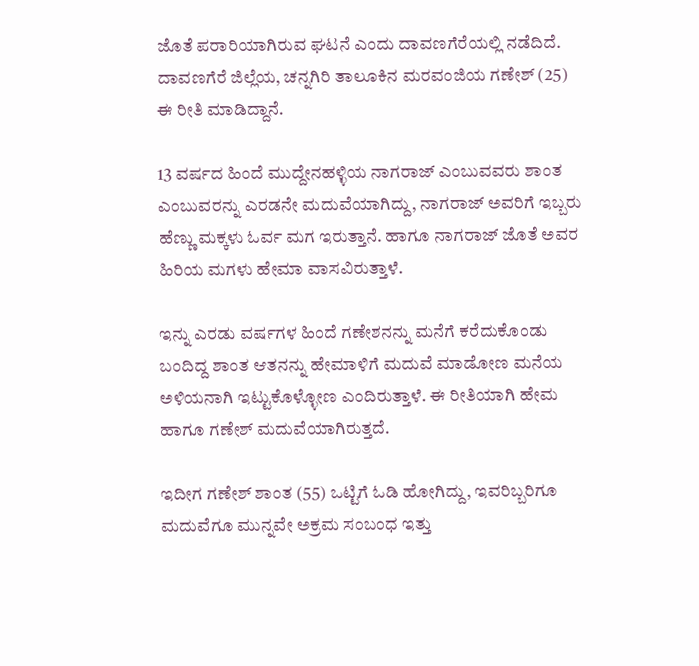ಜೊತೆ ಪರಾರಿಯಾಗಿರುವ ಘಟನೆ ಎಂದು ದಾವಣಗೆರೆಯಲ್ಲಿ ನಡೆದಿದೆ. ದಾವಣಗೆರೆ ಜಿಲ್ಲೆಯ, ಚನ್ನಗಿರಿ ತಾಲೂಕಿನ ಮರವಂಜಿಯ ಗಣೇಶ್ (25) ಈ ರೀತಿ ಮಾಡಿದ್ದಾನೆ.

13 ವರ್ಷದ ಹಿಂದೆ ಮುದ್ದೇನಹಳ್ಳಿಯ ನಾಗರಾಜ್ ಎಂಬುವವರು ಶಾಂತ ಎಂಬುವರನ್ನು ಎರಡನೇ ಮದುವೆಯಾಗಿದ್ದು, ನಾಗರಾಜ್ ಅವರಿಗೆ ಇಬ್ಬರು ಹೆಣ್ಣು ಮಕ್ಕಳು ಓರ್ವ ಮಗ ಇರುತ್ತಾನೆ. ಹಾಗೂ ನಾಗರಾಜ್ ಜೊತೆ ಅವರ ಹಿರಿಯ ಮಗಳು ಹೇಮಾ ವಾಸವಿರುತ್ತಾಳೆ.

ಇನ್ನು ಎರಡು ವರ್ಷಗಳ ಹಿಂದೆ ಗಣೇಶನನ್ನು ಮನೆಗೆ ಕರೆದುಕೊಂಡು ಬಂದಿದ್ದ ಶಾಂತ ಆತನನ್ನು ಹೇಮಾಳಿಗೆ ಮದುವೆ ಮಾಡೋಣ ಮನೆಯ ಅಳಿಯನಾಗಿ ಇಟ್ಟುಕೊಳ್ಳೋಣ ಎಂದಿರುತ್ತಾಳೆ. ಈ ರೀತಿಯಾಗಿ ಹೇಮ ಹಾಗೂ ಗಣೇಶ್ ಮದುವೆಯಾಗಿರುತ್ತದೆ.

ಇದೀಗ ಗಣೇಶ್ ಶಾಂತ (55) ಒಟ್ಟಿಗೆ ಓಡಿ ಹೋಗಿದ್ದು, ಇವರಿಬ್ಬರಿಗೂ ಮದುವೆಗೂ ಮುನ್ನವೇ ಅಕ್ರಮ ಸಂಬಂಧ ಇತ್ತು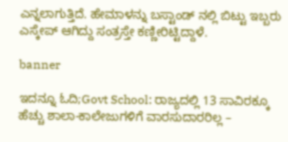ಎನ್ನಲಾಗುತ್ತಿದೆ. ಹೇಮಾಳನ್ನು ಬಸ್ಟಾಂಡ್ ನಲ್ಲಿ ಬಿಟ್ಟು ಇಬ್ಬರು ಎಸ್ಕೇಪ್ ಆಗಿದ್ದು ಸಂತ್ರಸ್ತೇ ಕಣ್ಣೀರಿಟ್ಟಿದ್ದಾಳೆ.

banner

ಇದನ್ನೂ ಓದಿ;Govt School: ರಾಜ್ಯದಲ್ಲಿ 13 ಸಾವಿರಕ್ಕೂ ಹೆಚ್ಚು ಶಾಲಾ-ಕಾಲೇಜುಗಳಿಗೆ ವಾರಸುದಾರರಿಲ್ಲ –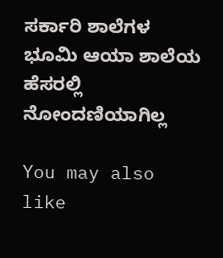ಸರ್ಕಾರಿ ಶಾಲೆಗಳ ಭೂಮಿ ಆಯಾ ಶಾಲೆಯ ಹೆಸರಲ್ಲಿ ನೋಂದಣಿಯಾಗಿಲ್ಲ

You may also like